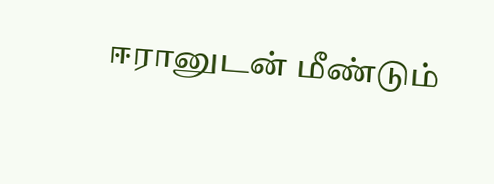ஈரானுடன் மீண்டும்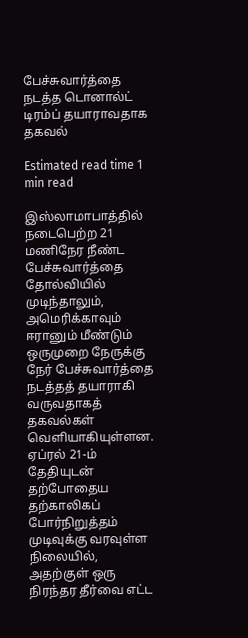பேச்சுவார்த்தை நடத்த டொனால்ட் டிரம்ப் தயாராவதாக தகவல்

Estimated read time 1 min read

இஸ்லாமாபாத்தில் நடைபெற்ற 21 மணிநேர நீண்ட பேச்சுவார்த்தை தோல்வியில் முடிந்தாலும், அமெரிக்காவும் ஈரானும் மீண்டும் ஒருமுறை நேருக்கு நேர் பேச்சுவார்த்தை நடத்தத் தயாராகி வருவதாகத் தகவல்கள் வெளியாகியுள்ளன.
ஏப்ரல் 21-ம் தேதியுடன் தற்போதைய தற்காலிகப் போர்நிறுத்தம் முடிவுக்கு வரவுள்ள நிலையில், அதற்குள் ஒரு நிரந்தர தீர்வை எட்ட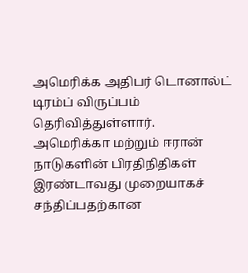அமெரிக்க அதிபர் டொனால்ட் டிரம்ப் விருப்பம் தெரிவித்துள்ளார்.
அமெரிக்கா மற்றும் ஈரான் நாடுகளின் பிரதிநிதிகள் இரண்டாவது முறையாகச் சந்திப்பதற்கான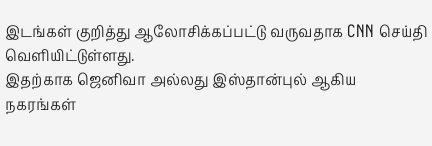இடங்கள் குறித்து ஆலோசிக்கப்பட்டு வருவதாக CNN செய்தி வெளியிட்டுள்ளது.
இதற்காக ஜெனிவா அல்லது இஸ்தான்புல் ஆகிய நகரங்கள்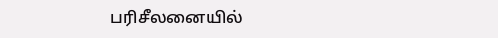பரிசீலனையில்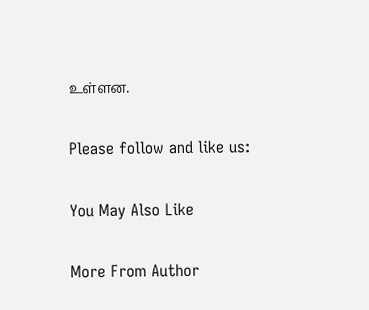உள்ளன.

Please follow and like us:

You May Also Like

More From Author